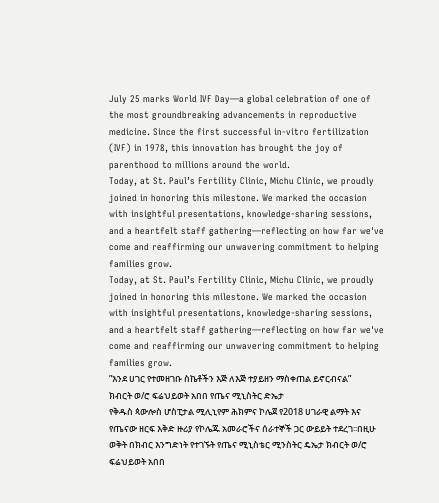July 25 marks World IVF Day—a global celebration of one of the most groundbreaking advancements in reproductive medicine. Since the first successful in-vitro fertilization (IVF) in 1978, this innovation has brought the joy of parenthood to millions around the world.
Today, at St. Paul’s Fertility Clinic, Michu Clinic, we proudly joined in honoring this milestone. We marked the occasion with insightful presentations, knowledge-sharing sessions, and a heartfelt staff gathering—reflecting on how far we've come and reaffirming our unwavering commitment to helping families grow.
Today, at St. Paul’s Fertility Clinic, Michu Clinic, we proudly joined in honoring this milestone. We marked the occasion with insightful presentations, knowledge-sharing sessions, and a heartfelt staff gathering—reflecting on how far we've come and reaffirming our unwavering commitment to helping families grow.
ʺእንደ ሀገር የተመዘገቡ ስኬቶችን እጅ ለእጅ ተያይዘን ማስቀጠል ይኖርብናልʺ
ክብርት ወ/ሮ ፍሬህይወት አበበ የጤና ሚኒስትር ድኤታ
የቅዱስ ጳውሎስ ሆስፒታል ሚሊኒየም ሕክምና ኮሌጀ የ2018 ሀገራዊ ልማት እና የጤናው ዘርፍ እቅድ ዙሪያ የኮሌጁ አመራሮችና ሰራተኞች ጋር ውይይት ተደረገ፡፡በዚሁ ወቅት በክብር እንግድነት የተገኙት የጤና ሚኒስቴር ሚንስትር ዴኤታ ክብርት ወ/ሮ ፍሬህይወት አበበ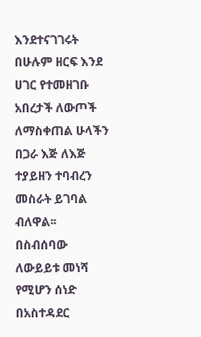እንደተናገገሩት በሁሉም ዘርፍ እንደ ሀገር የተመዘገቡ አበረታች ለውጦች ለማስቀጠል ሁላችን በጋራ እጅ ለእጅ ተያይዘን ተባብረን መስራት ይገባል ብለዋል፡፡
በስብሰባው ለውይይቱ መነሻ የሚሆን ሰነድ በአስተዳደር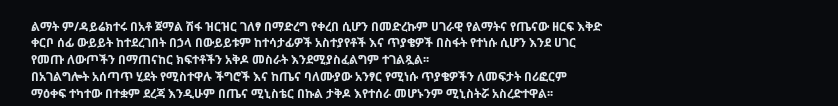ልማት ም/ዳይሬክተሩ በአቶ ጀማል ሽፋ ዝርዝር ገለፃ በማድረግ የቀረበ ሲሆን በመድረኩም ሀገራዊ የልማትና የጤናው ዘርፍ እቅድ ቀርቦ ሰፊ ውይይት ከተደረገበት በኃላ በውይይቱም ከተሳታፊዎች አስተያየቶች እና ጥያቄዎች በስፋት የተነሱ ሲሆን እንደ ሀገር የመጡ ለውጦችን በማጠናከር ክፍተቶችን አቅዶ መስራት እንደሚያስፈልግም ተገልጿል፡፡
በአገልግሎት አሰጣጥ ሂደት የሚስተዋሉ ችግሮች እና ከጤና ባለሙያው አንፃር የሚነሱ ጥያቄዎችን ለመፍታት በሪፎርም ማዕቀፍ ተካተው በተቋም ደረጃ እንዲሁም በጤና ሚኒስቴር በኩል ታቅዶ እየተሰራ መሆኑንም ሚኒስትሯ አስረድተዋል፡፡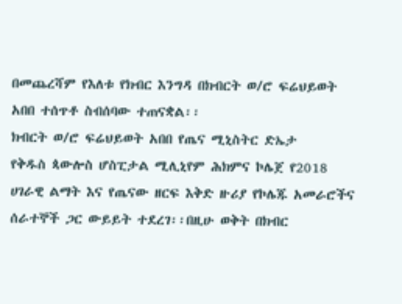በመጨረሻም የእለቱ የክብር እንግዳ በክብርት ወ/ሮ ፍሬህይወት አበበ ተሰጥቶ ስብሰባው ተጠናቋል፡፡
ክብርት ወ/ሮ ፍሬህይወት አበበ የጤና ሚኒስትር ድኤታ
የቅዱስ ጳውሎስ ሆስፒታል ሚሊኒየም ሕክምና ኮሌጀ የ2018 ሀገራዊ ልማት እና የጤናው ዘርፍ እቅድ ዙሪያ የኮሌጁ አመራሮችና ሰራተኞች ጋር ውይይት ተደረገ፡፡በዚሁ ወቅት በክብር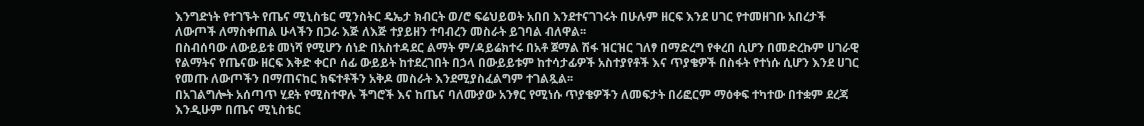እንግድነት የተገኙት የጤና ሚኒስቴር ሚንስትር ዴኤታ ክብርት ወ/ሮ ፍሬህይወት አበበ እንደተናገገሩት በሁሉም ዘርፍ እንደ ሀገር የተመዘገቡ አበረታች ለውጦች ለማስቀጠል ሁላችን በጋራ እጅ ለእጅ ተያይዘን ተባብረን መስራት ይገባል ብለዋል፡፡
በስብሰባው ለውይይቱ መነሻ የሚሆን ሰነድ በአስተዳደር ልማት ም/ዳይሬክተሩ በአቶ ጀማል ሽፋ ዝርዝር ገለፃ በማድረግ የቀረበ ሲሆን በመድረኩም ሀገራዊ የልማትና የጤናው ዘርፍ እቅድ ቀርቦ ሰፊ ውይይት ከተደረገበት በኃላ በውይይቱም ከተሳታፊዎች አስተያየቶች እና ጥያቄዎች በስፋት የተነሱ ሲሆን እንደ ሀገር የመጡ ለውጦችን በማጠናከር ክፍተቶችን አቅዶ መስራት እንደሚያስፈልግም ተገልጿል፡፡
በአገልግሎት አሰጣጥ ሂደት የሚስተዋሉ ችግሮች እና ከጤና ባለሙያው አንፃር የሚነሱ ጥያቄዎችን ለመፍታት በሪፎርም ማዕቀፍ ተካተው በተቋም ደረጃ እንዲሁም በጤና ሚኒስቴር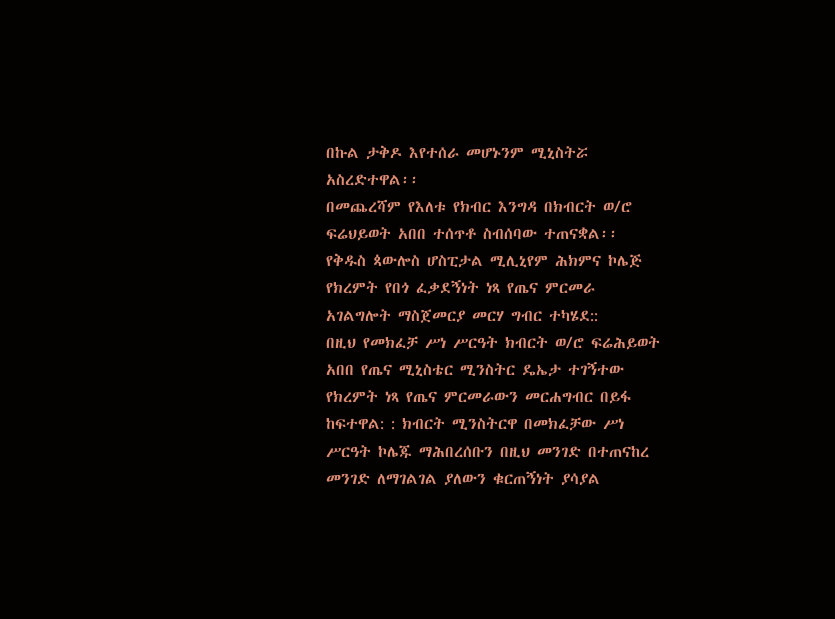በኩል ታቅዶ እየተሰራ መሆኑንም ሚኒስትሯ አስረድተዋል፡፡
በመጨረሻም የእለቱ የክብር እንግዳ በክብርት ወ/ሮ ፍሬህይወት አበበ ተሰጥቶ ስብሰባው ተጠናቋል፡፡
የቅዱስ ጳውሎስ ሆስፒታል ሚሊኒየም ሕክምና ኮሌጅ የክረምት የበጎ ፈቃደኝነት ነጻ የጤና ምርመራ አገልግሎት ማስጀመርያ መርሃ ግብር ተካሄደ::
በዚህ የመክፈቻ ሥነ ሥርዓት ክብርት ወ/ሮ ፍሬሕይወት አበበ የጤና ሚኒስቴር ሚንስትር ዴኤታ ተገኝተው የክረምት ነጻ የጤና ምርመራውን መርሐግብር በይፋ ከፍተዋል: : ክብርት ሚንስትርዋ በመክፈቻው ሥነ ሥርዓት ኮሌጁ ማሕበረሰቡን በዚህ መንገድ በተጠናከረ መንገድ ለማገልገል ያለውን ቁርጠኝነት ያሳያል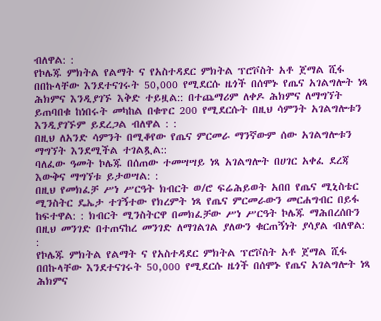ብለዋል: :
የኮሌጁ ምክትል የልማት ና የአስተዳደር ምክትል ፕሮቮስት አቶ ጀማል ሺፋ በበኩላቸው እንደተናገሩት 50,000 የሚደርሱ ዜጎች በሰሞኑ የጤና አገልግሎት ነጻ ሕክምና እንዲያገኙ እቅድ ተይዟል:: በተጨማሪም ለቀዶ ሕክምና ለማግኘት ይጠባበቁ ከነበሩት መካከል በቁጥር 200 የሚደርሱት በዚህ ሳምንት አገልግሎቱን እንዲያገኙም ይደረጋል ብለዋል : :
በዚህ ለአንድ ሳምንት በሚቆየው የጤና ምርመራ ማንኛውም ሰው አገልግሎቱን ማግኘት እንደሚችል ተገልጿል::
ባለፈው ዓመት ኮሌጁ በሰጠው ተመሣሣይ ነጻ አገልግሎት በሀገር አቀፈ ደረጃ እውቅና ማግኘቱ ይታወሣል: :
በዚህ የመክፈቻ ሥነ ሥርዓት ክብርት ወ/ሮ ፍሬሕይወት አበበ የጤና ሚኒስቴር ሚንስትር ዴኤታ ተገኝተው የክረምት ነጻ የጤና ምርመራውን መርሐግብር በይፋ ከፍተዋል: : ክብርት ሚንስትርዋ በመክፈቻው ሥነ ሥርዓት ኮሌጁ ማሕበረሰቡን በዚህ መንገድ በተጠናከረ መንገድ ለማገልገል ያለውን ቁርጠኝነት ያሳያል ብለዋል: :
የኮሌጁ ምክትል የልማት ና የአስተዳደር ምክትል ፕሮቮስት አቶ ጀማል ሺፋ በበኩላቸው እንደተናገሩት 50,000 የሚደርሱ ዜጎች በሰሞኑ የጤና አገልግሎት ነጻ ሕክምና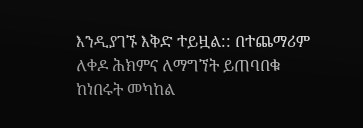እንዲያገኙ እቅድ ተይዟል:: በተጨማሪም ለቀዶ ሕክምና ለማግኘት ይጠባበቁ ከነበሩት መካከል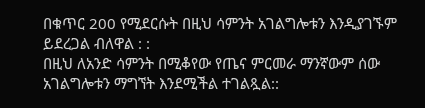በቁጥር 200 የሚደርሱት በዚህ ሳምንት አገልግሎቱን እንዲያገኙም ይደረጋል ብለዋል : :
በዚህ ለአንድ ሳምንት በሚቆየው የጤና ምርመራ ማንኛውም ሰው አገልግሎቱን ማግኘት እንደሚችል ተገልጿል::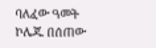ባለፈው ዓመት ኮሌጁ በሰጠው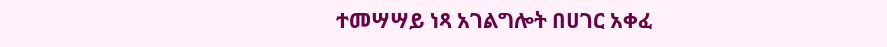ተመሣሣይ ነጻ አገልግሎት በሀገር አቀፈ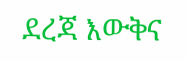ደረጃ እውቅና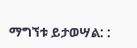ማግኘቱ ይታወሣል: :